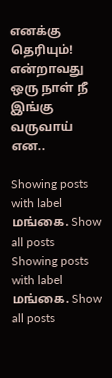எனக்கு தெரியும்! என்றாவது ஒரு நாள் நீ இங்கு வருவாய் என..

Showing posts with label மங்கை. Show all posts
Showing posts with label மங்கை. Show all posts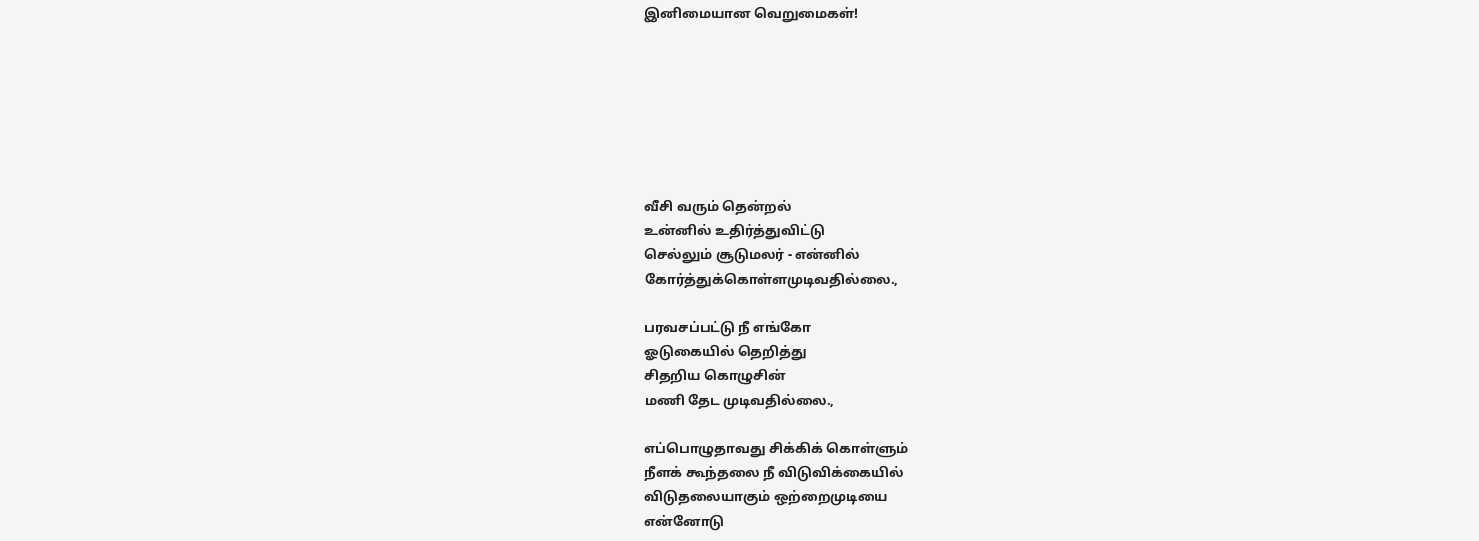இனிமையான வெறுமைகள்!







வீசி வரும் தென்றல்
உன்னில் உதிர்த்துவிட்டு
செல்லும் சூடுமலர் - என்னில்
கோர்த்துக்கொள்ளமுடிவதில்லை.,

பரவசப்பட்டு நீ எங்கோ
ஓடுகையில் தெறித்து
சிதறிய கொழுசின்
மணி தேட முடிவதில்லை.,

எப்பொழுதாவது சிக்கிக் கொள்ளும்
நீளக் கூந்தலை நீ விடுவிக்கையில்
விடுதலையாகும் ஒற்றைமுடியை
என்னோடு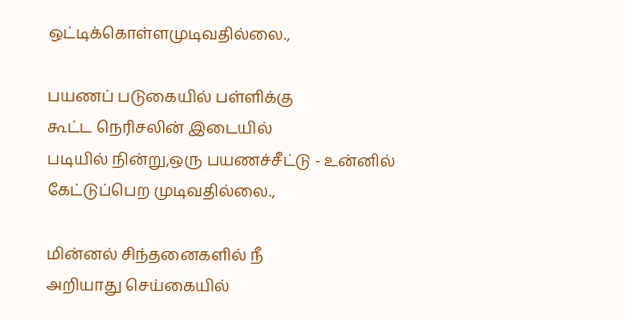ஒட்டிக்கொள்ளமுடிவதில்லை.,

பயணப் படுகையில் பள்ளிக்கு
கூட்ட நெரிசலின் இடையில்
படியில் நின்று,ஒரு பயணச்சீட்டு - உன்னில்
கேட்டுப்பெற முடிவதில்லை.,

மின்னல் சிந்தனைகளில் நீ
அறியாது செய்கையில்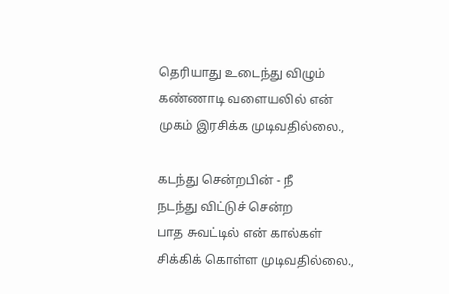தெரியாது உடைந்து விழும்
கண்ணாடி வளையலில் என்
முகம் இரசிக்க முடிவதில்லை.,

கடந்து சென்றபின் - நீ
நடந்து விட்டுச் சென்ற
பாத சுவட்டில் என் கால்கள்
சிக்கிக் கொள்ள முடிவதில்லை.,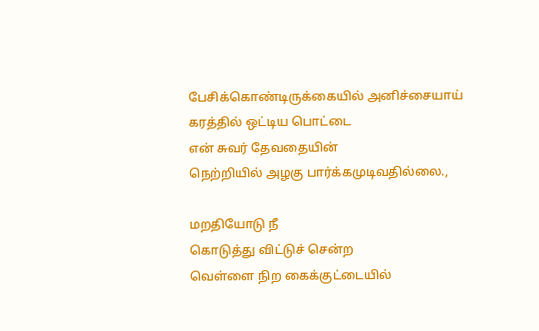பேசிக்கொண்டிருக்கையில் அனிச்சையாய்
கரத்தில் ஒட்டிய பொட்டை
என் சுவர் தேவதையின்
நெற்றியில் அழகு பார்க்கமுடிவதில்லை.,

மறதியோடு நீ
கொடுத்து விட்டுச் சென்ற
வெள்ளை நிற கைக்குட்டையில்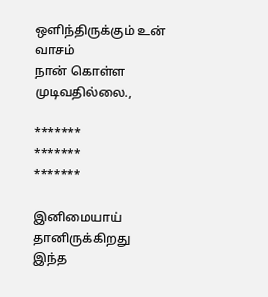ஒளிந்திருக்கும் உன் வாசம்
நான் கொள்ள முடிவதில்லை.,

*******
*******
*******

இனிமையாய் தானிருக்கிறது
இந்த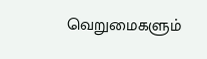வெறுமைகளும்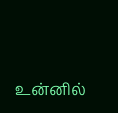உன்னில்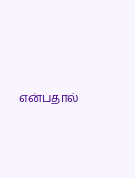என்பதால்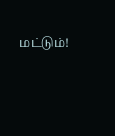மட்டும்!